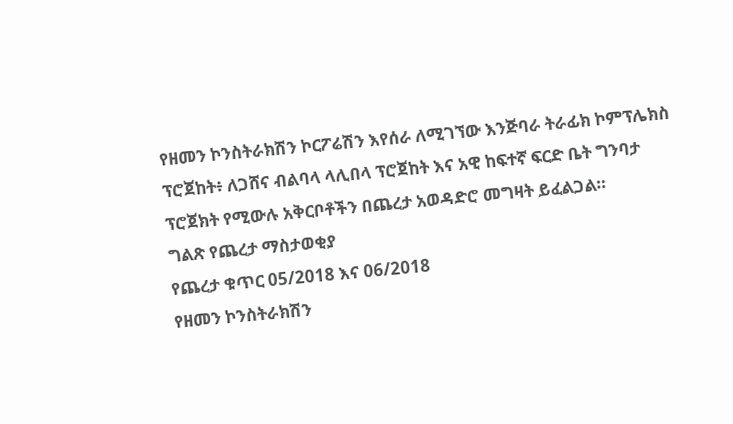የዘመን ኮንስትራክሽን ኮርፖሬሽን እየሰራ ለሚገኘው እንጅባራ ትራፊክ ኮምፕሌክስ ፕሮጀከት፥ ለጋሸና ብልባላ ላሊበላ ፕሮጀከት እና አዊ ከፍተኛ ፍርድ ቤት ግንባታ ፕሮጀክት የሚውሉ አቅርቦቶችን በጨረታ አወዳድሮ መግዛት ይፈልጋል።
ግልጽ የጨረታ ማስታወቂያ
የጨረታ ቁጥር 05/2018 እና 06/2018
የዘመን ኮንስትራክሽን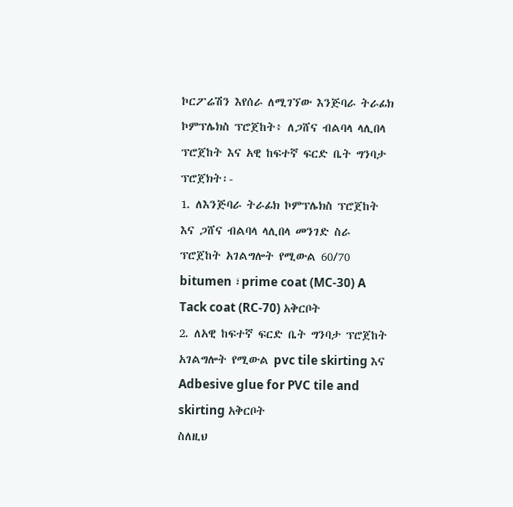ኮርፖሬሽን እየሰራ ለሚገኘው እንጅባራ ትራፊክ ኮምፕሌክስ ፕሮጀከት፥ ለጋሸና ብልባላ ላሊበላ ፕሮጀከት እና አዊ ከፍተኛ ፍርድ ቤት ግንባታ ፕሮጀክት፡-
1. ለእንጅባራ ትራፊክ ኮምፕሌክስ ፕሮጀከት እና ጋሸና ብልባላ ላሊበላ መንገድ ስራ ፕሮጀከት አገልግሎት የሚውል 60/70 bitumen ፣prime coat (MC-30) A Tack coat (RC-70) አቅርቦት
2. ለአዊ ከፍተኛ ፍርድ ቤት ግንባታ ፕሮጀከት አገልግሎት የሚውል pvc tile skirting እና Adbesive glue for PVC tile and skirting አቅርቦት
ስለዚህ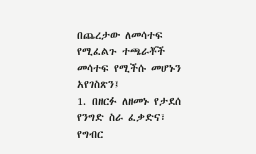በጨረታው ለመሳተፍ የሚፈልጉ ተጫራቾች መሳተፍ የሚችሱ መሆኑን አየገስጽን፤
1. በዘርፉ ለዘመኑ የታደሰ የንግድ ስራ ፈቃድና፣ የግብር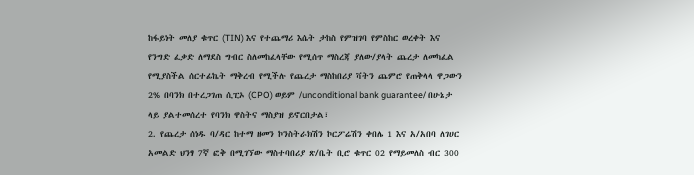ከፋይነት መለያ ቁጥር (TIN) እና የተጨማሪ እሴት ታከስ የምዝገባ የምስከር ወረቀት እና የንግድ ፈቃድ ለማደስ ግብር ስለመከፈላቸው የሚሰጥ ማስረጃ ያለው/ያላት ጨረታ ለመካፈል የሚያስችል ሰርተፊኬት ማቅረብ የሚችሉ የጨረታ ማስከበሪያ ቫትን ጨምሮ የጠቅላላ ዋጋውን 2% በባንክ በተረጋገጠ ሲፒኦ (CPO) ወይም /unconditional bank guarantee/ በሁኔታ ላይ ያልተመሰረተ የባንክ ዋስትና ማስያዝ ይኖርበታል፣
2. የጨረታ ሰነዱ ባ/ዳር ከተማ ዘመን ኮንስትራክሽን ኮርፖሬሽን ቀበሌ 1 እና አ/አበባ ለገሀር አመልድ ህንፃ 7ኛ ፎቅ በሚገኘው ማስተባበሪያ ጽ/ቤት ቢሮ ቁጥር 02 የማይመለስ ብር 300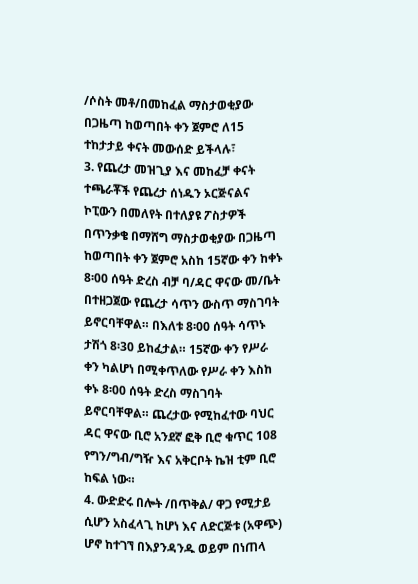/ሶስት መቶ/በመከፈል ማስታወቂያው በጋዜጣ ከወጣበት ቀን ጀምሮ ለ15 ተከታታይ ቀናት መውሰድ ይችላሉ፣
3. የጨረታ መዝጊያ እና መከፈቻ ቀናት ተጫራቾች የጨረታ ሰነዱን ኦርጅናልና ኮፒውን በመለየት በተለያዩ ፖስታዎች በጥንቃቄ በማሸግ ማስታወቂያው በጋዜጣ ከወጣበት ቀን ጀምሮ አስከ 15ኛው ቀን ከቀኑ 8፡00 ሰዓት ድረስ ብቻ ባ/ዳር ዋናው መ/ቤት በተዘጋጀው የጨረታ ሳጥን ውስጥ ማስገባት ይኖርባቸዋል። በእለቱ 8፡00 ሰዓት ሳጥኑ ታሽጎ 8፡30 ይከፈታል። 15ኛው ቀን የሥራ ቀን ካልሆነ በሚቀጥለው የሥራ ቀን እስከ ቀኑ 8፡00 ሰዓት ድረስ ማስገባት ይኖርባቸዋል። ጨረታው የሚከፈተው ባህር ዳር ዋናው ቢሮ አንደኛ ፎቅ ቢሮ ቁጥር 108 የግን/ግብ/ግዥ እና አቅርቦት ኬዝ ቲም ቢሮ ከፍል ነው።
4. ውድድሩ በሎት /በጥቅል/ ዋጋ የሚታይ ሲሆን አስፈላጊ ከሆነ እና ለድርጅቱ (አዋጭ) ሆኖ ከተገኘ በእያንዳንዱ ወይም በነጠላ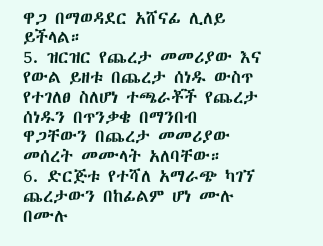ዋጋ በማወዳደር አሸናፊ ሊለይ ይችላል።
5. ዝርዝር የጨረታ መመሪያው እና የውል ይዘቱ በጨረታ ሰነዱ ውስጥ የተገለፀ ስለሆነ ተጫራቾች የጨረታ ሰነዱን በጥንቃቄ በማንበብ ዋጋቸውን በጨረታ መመሪያው መሰረት መሙላት አለባቸው።
6. ድርጅቱ የተሻለ አማራጭ ካገኘ ጨረታውን በከፊልም ሆነ ሙሉ በሙሉ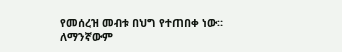የመሰረዝ መብቱ በህግ የተጠበቀ ነው።
ለማንኛውም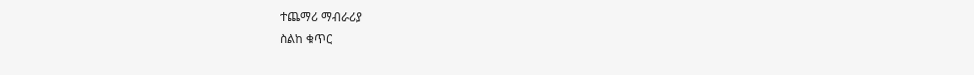ተጨማሪ ማብራሪያ
ስልከ ቁጥር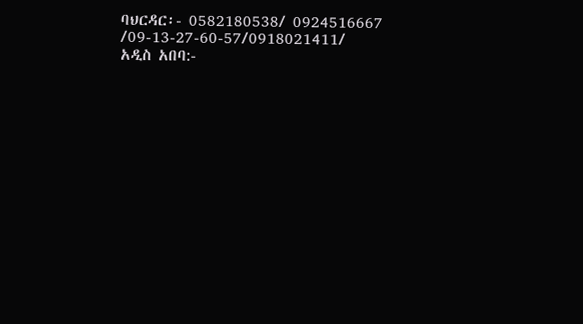ባህርዳር፡- 0582180538/ 0924516667 /09-13-27-60-57/0918021411/
አዲስ አበባ:-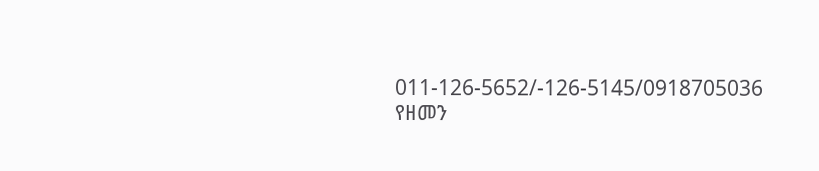011-126-5652/-126-5145/0918705036
የዘመን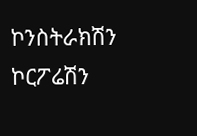ኮንስትራክሽን ኮርፖሬሽን